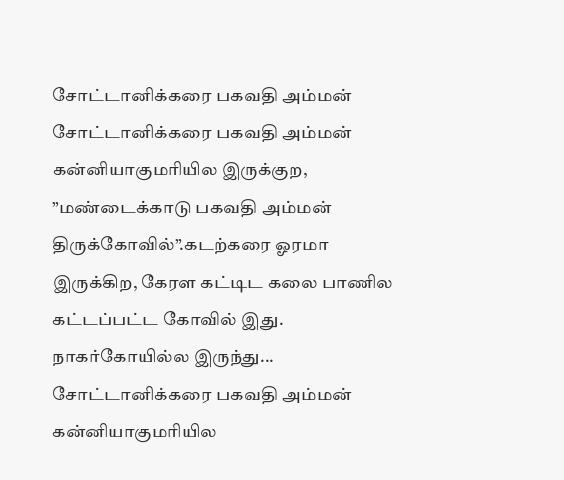சோட்டானிக்கரை பகவதி அம்மன்
சோட்டானிக்கரை பகவதி அம்மன் கன்னியாகுமரியில இருக்குற, ”மண்டைக்காடு பகவதி அம்மன் திருக்கோவில்”.கடற்கரை ஓரமா இருக்கிற, கேரள கட்டிட கலை பாணில கட்டப்பட்ட கோவில் இது. நாகர்கோயில்ல இருந்து...
சோட்டானிக்கரை பகவதி அம்மன் கன்னியாகுமரியில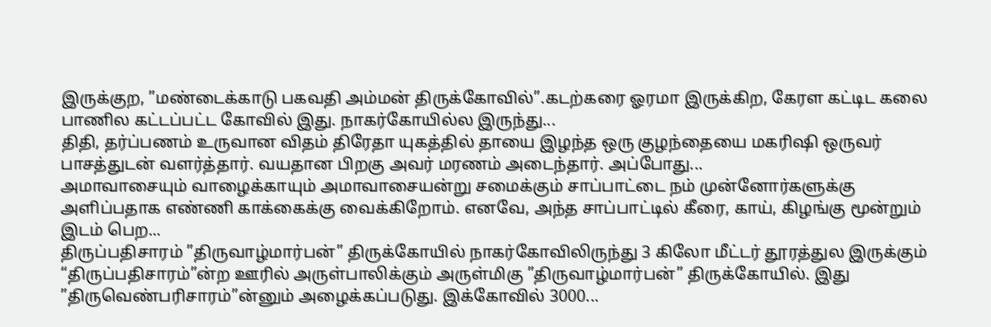இருக்குற, ”மண்டைக்காடு பகவதி அம்மன் திருக்கோவில்”.கடற்கரை ஓரமா இருக்கிற, கேரள கட்டிட கலை பாணில கட்டப்பட்ட கோவில் இது. நாகர்கோயில்ல இருந்து...
திதி, தர்ப்பணம் உருவான விதம் திரேதா யுகத்தில் தாயை இழந்த ஒரு குழந்தையை மகரிஷி ஒருவர் பாசத்துடன் வளர்த்தார். வயதான பிறகு அவர் மரணம் அடைந்தார். அப்போது...
அமாவாசையும் வாழைக்காயும் அமாவாசையன்று சமைக்கும் சாப்பாட்டை நம் முன்னோர்களுக்கு அளிப்பதாக எண்ணி காக்கைக்கு வைக்கிறோம். எனவே, அந்த சாப்பாட்டில் கீரை, காய், கிழங்கு மூன்றும் இடம் பெற...
திருப்பதிசாரம் ”திருவாழ்மார்பன்” திருக்கோயில் நாகர்கோவிலிருந்து 3 கிலோ மீட்டர் தூரத்துல இருக்கும் “திருப்பதிசாரம்”ன்ற ஊரில் அருள்பாலிக்கும் அருள்மிகு ”திருவாழ்மார்பன்” திருக்கோயில். இது ”திருவெண்பரிசாரம்”ன்னும் அழைக்கப்படுது. இக்கோவில் 3000...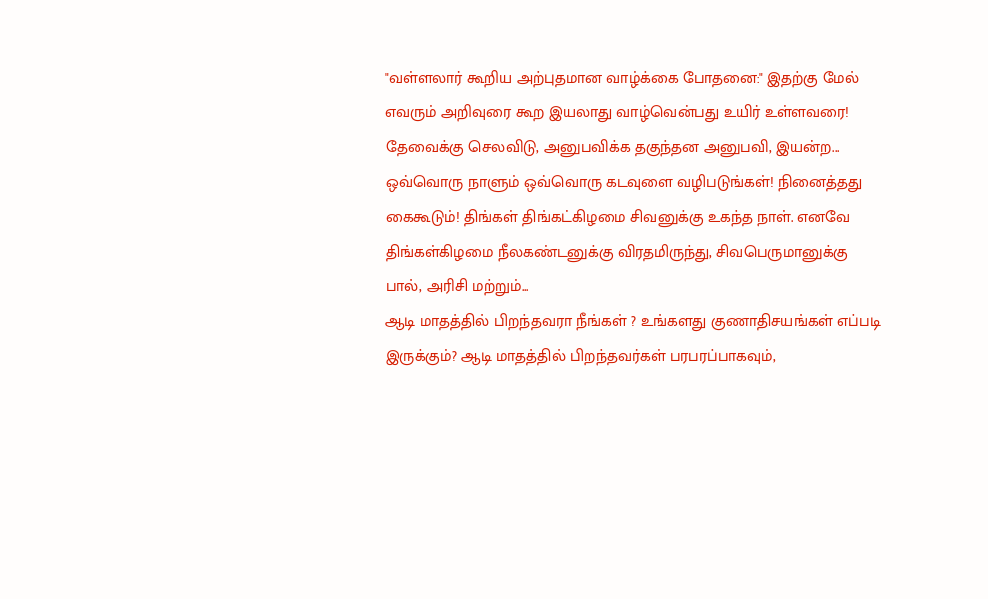"வள்ளலார் கூறிய அற்புதமான வாழ்க்கை போதனை:" இதற்கு மேல் எவரும் அறிவுரை கூற இயலாது வாழ்வென்பது உயிர் உள்ளவரை! தேவைக்கு செலவிடு, அனுபவிக்க தகுந்தன அனுபவி, இயன்ற...
ஒவ்வொரு நாளும் ஒவ்வொரு கடவுளை வழிபடுங்கள்! நினைத்தது கைகூடும்! திங்கள் திங்கட்கிழமை சிவனுக்கு உகந்த நாள். எனவே திங்கள்கிழமை நீலகண்டனுக்கு விரதமிருந்து, சிவபெருமானுக்கு பால், அரிசி மற்றும்...
ஆடி மாதத்தில் பிறந்தவரா நீங்கள் ? உங்களது குணாதிசயங்கள் எப்படி இருக்கும்? ஆடி மாதத்தில் பிறந்தவர்கள் பரபரப்பாகவும்,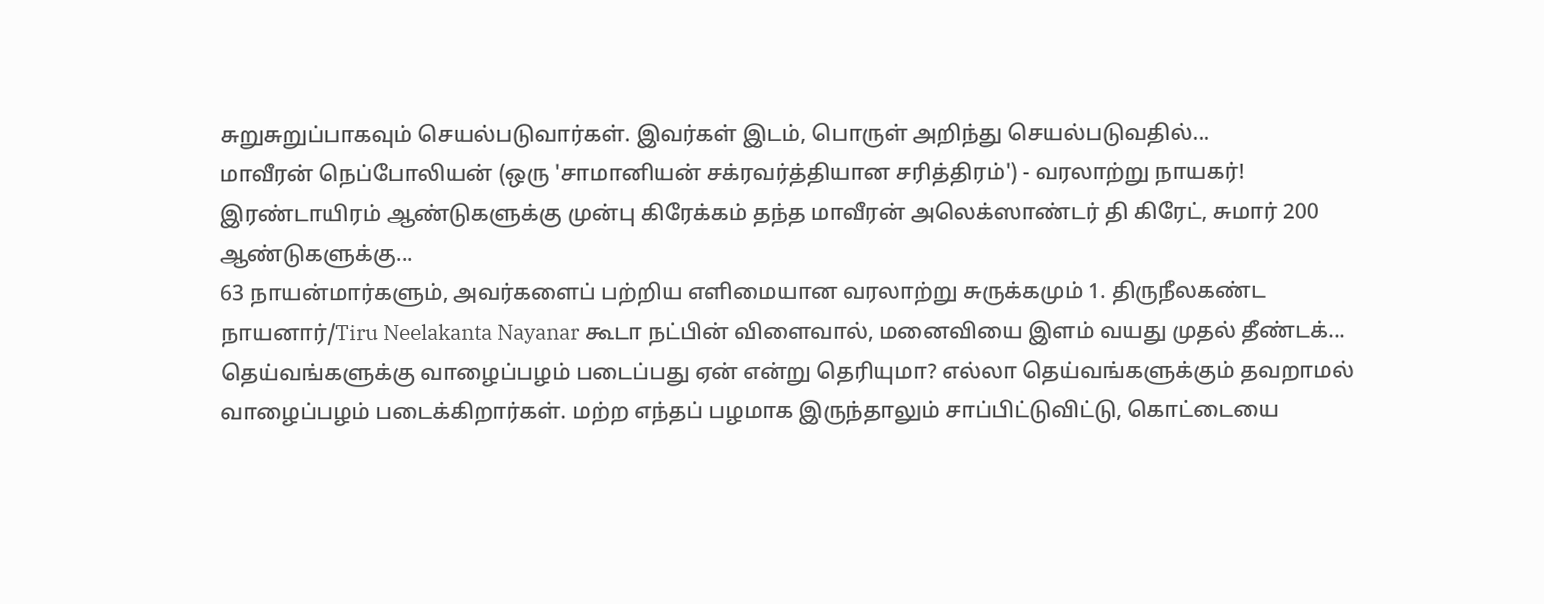சுறுசுறுப்பாகவும் செயல்படுவார்கள். இவர்கள் இடம், பொருள் அறிந்து செயல்படுவதில்...
மாவீரன் நெப்போலியன் (ஒரு 'சாமானியன் சக்ரவர்த்தியான சரித்திரம்') - வரலாற்று நாயகர்! இரண்டாயிரம் ஆண்டுகளுக்கு முன்பு கிரேக்கம் தந்த மாவீரன் அலெக்ஸாண்டர் தி கிரேட், சுமார் 200 ஆண்டுகளுக்கு...
63 நாயன்மார்களும், அவர்களைப் பற்றிய எளிமையான வரலாற்று சுருக்கமும் 1. திருநீலகண்ட நாயனார்/Tiru Neelakanta Nayanar கூடா நட்பின் விளைவால், மனைவியை இளம் வயது முதல் தீண்டக்...
தெய்வங்களுக்கு வாழைப்பழம் படைப்பது ஏன் என்று தெரியுமா? எல்லா தெய்வங்களுக்கும் தவறாமல் வாழைப்பழம் படைக்கிறார்கள். மற்ற எந்தப் பழமாக இருந்தாலும் சாப்பிட்டுவிட்டு, கொட்டையை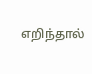எறிந்தால்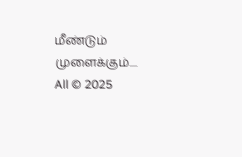மீண்டும் முளைக்கும்....
All © 2025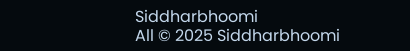Siddharbhoomi
All © 2025 Siddharbhoomi